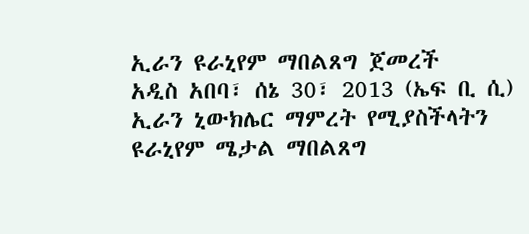ኢራን ዩራኒየም ማበልጸግ ጀመረች
አዲስ አበባ፣ ሰኔ 30፣ 2013 (ኤፍ ቢ ሲ) ኢራን ኒውክሌር ማምረት የሚያስችላትን ዩራኒየም ሜታል ማበልጸግ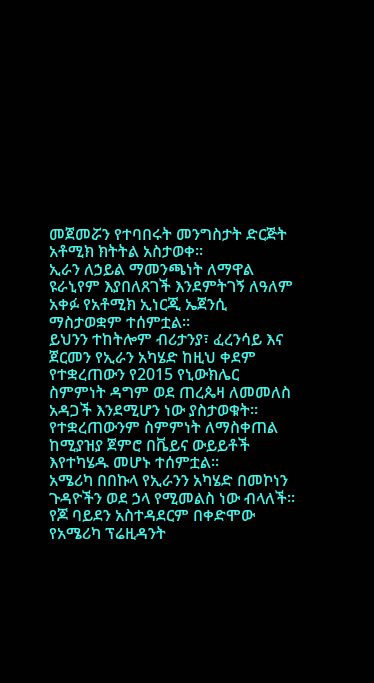መጀመሯን የተባበሩት መንግስታት ድርጅት አቶሚክ ክትትል አስታወቀ፡፡
ኢራን ለኃይል ማመንጫነት ለማዋል ዩራኒየም እያበለጸገች እንደምትገኝ ለዓለም አቀፉ የአቶሚክ ኢነርጂ ኤጀንሲ ማስታወቋም ተሰምቷል፡፡
ይህንን ተከትሎም ብሪታንያ፣ ፈረንሳይ እና ጀርመን የኢራን አካሄድ ከዚህ ቀደም የተቋረጠውን የ2015 የኒውክሌር ስምምነት ዳግም ወደ ጠረጴዛ ለመመለስ አዳጋች እንደሚሆን ነው ያስታወቁት፡፡
የተቋረጠውንም ስምምነት ለማስቀጠል ከሚያዝያ ጀምሮ በቬይና ውይይቶች እየተካሄዱ መሆኑ ተሰምቷል፡፡
አሜሪካ በበኩላ የኢራንን አካሄድ በመኮነን ጉዳዮችን ወደ ኃላ የሚመልስ ነው ብላለች፡፡
የጆ ባይደን አስተዳደርም በቀድሞው የአሜሪካ ፕሬዚዳንት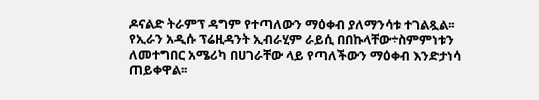ዶናልድ ትራምፕ ዳግም የተጣለውን ማዕቀብ ያለማንሳቱ ተገልጿል፡፡
የኢራን አዲሱ ፕሬዚዳንት ኢብራሂም ራይሲ በበኩላቸው÷ስምምነቱን ለመተግበር አሜሪካ በሀገራቸው ላይ የጣለችውን ማዕቀብ እንድታነሳ ጠይቀዋል፡፡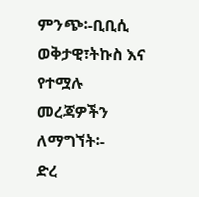ምንጭ፡-ቢቢሲ
ወቅታዊ፣ትኩስ እና የተሟሉ መረጃዎችን ለማግኘት፡-
ድረ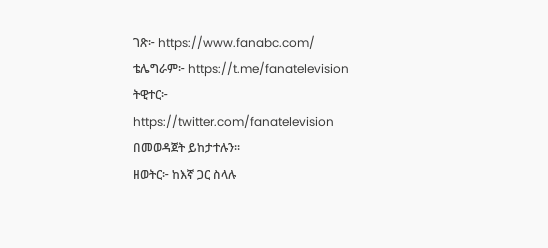ገጽ፦ https://www.fanabc.com/
ቴሌግራም፦ https://t.me/fanatelevision
ትዊተር፦ https://twitter.com/fanatelevision በመወዳጀት ይከታተሉን፡፡
ዘወትር፦ ከእኛ ጋር ስላሉ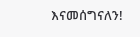እናመሰግናለን!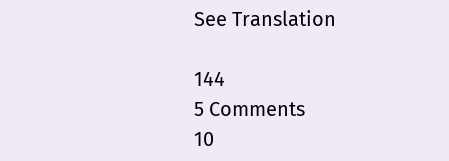See Translation

144
5 Comments
10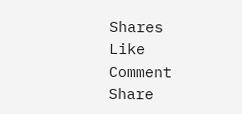Shares
Like
Comment
Share